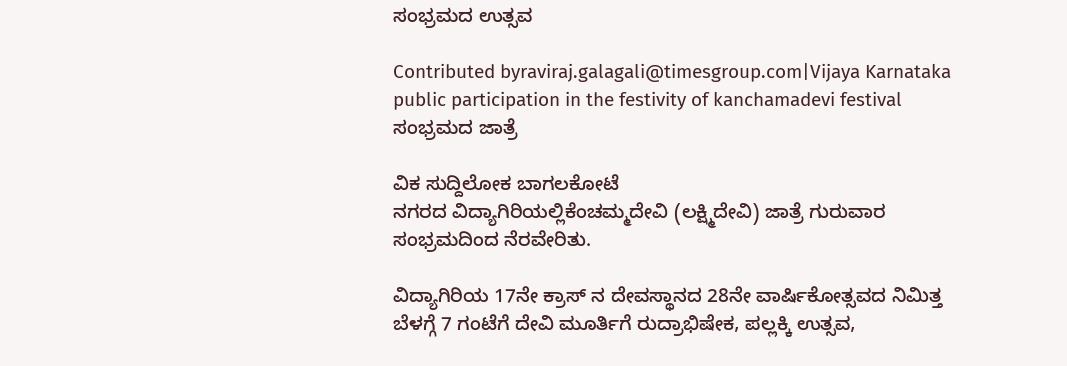ಸಂಭ್ರಮದ ಉತ್ಸವ

Contributed byraviraj.galagali@timesgroup.com|Vijaya Karnataka
public participation in the festivity of kanchamadevi festival
ಸಂಭ್ರಮದ ಜಾತ್ರೆ

ವಿಕ ಸುದ್ದಿಲೋಕ ಬಾಗಲಕೋಟೆ
ನಗರದ ವಿದ್ಯಾಗಿರಿಯಲ್ಲಿಕೆಂಚಮ್ಮದೇವಿ (ಲಕ್ಷ್ಮಿದೇವಿ) ಜಾತ್ರೆ ಗುರುವಾರ ಸಂಭ್ರಮದಿಂದ ನೆರವೇರಿತು.

ವಿದ್ಯಾಗಿರಿಯ 17ನೇ ಕ್ರಾಸ್ ನ ದೇವಸ್ಥಾನದ 28ನೇ ವಾರ್ಷಿಕೋತ್ಸವದ ನಿಮಿತ್ತ ಬೆಳಗ್ಗೆ 7 ಗಂಟೆಗೆ ದೇವಿ ಮೂರ್ತಿಗೆ ರುದ್ರಾಭಿಷೇಕ, ಪಲ್ಲಕ್ಕಿ ಉತ್ಸವ,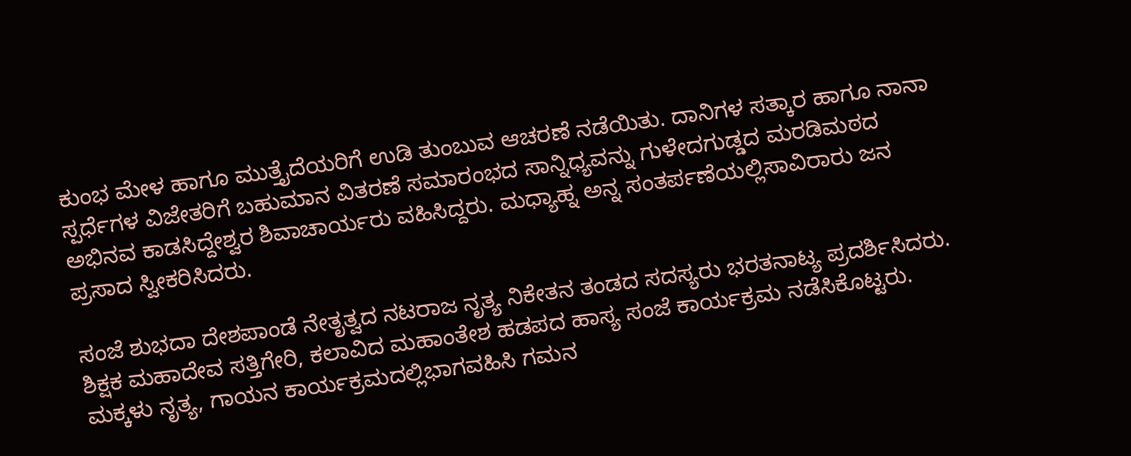ಕುಂಭ ಮೇಳ ಹಾಗೂ ಮುತ್ತೈದೆಯರಿಗೆ ಉಡಿ ತುಂಬುವ ಆಚರಣೆ ನಡೆಯಿತು. ದಾನಿಗಳ ಸತ್ಕಾರ ಹಾಗೂ ನಾನಾ ಸ್ಪರ್ಧೆಗಳ ವಿಜೇತರಿಗೆ ಬಹುಮಾನ ವಿತರಣೆ ಸಮಾರಂಭದ ಸಾನ್ನಿಧ್ಯವನ್ನು ಗುಳೇದಗುಡ್ಡದ ಮರಡಿಮಠದ ಅಭಿನವ ಕಾಡಸಿದ್ದೇಶ್ವರ ಶಿವಾಚಾರ್ಯರು ವಹಿಸಿದ್ದರು. ಮಧ್ಯಾಹ್ನ ಅನ್ನ ಸಂತರ್ಪಣೆಯಲ್ಲಿಸಾವಿರಾರು ಜನ ಪ್ರಸಾದ ಸ್ವೀಕರಿಸಿದರು.

ಸಂಜೆ ಶುಭದಾ ದೇಶಪಾಂಡೆ ನೇತೃತ್ವದ ನಟರಾಜ ನೃತ್ಯ ನಿಕೇತನ ತಂಡದ ಸದಸ್ಯರು ಭರತನಾಟ್ಯ ಪ್ರದರ್ಶಿಸಿದರು. ಶಿಕ್ಷಕ ಮಹಾದೇವ ಸತ್ತಿಗೇರಿ, ಕಲಾವಿದ ಮಹಾಂತೇಶ ಹಡಪದ ಹಾಸ್ಯ ಸಂಜೆ ಕಾರ್ಯಕ್ರಮ ನಡೆಸಿಕೊಟ್ಟರು. ಮಕ್ಕಳು ನೃತ್ಯ, ಗಾಯನ ಕಾರ್ಯಕ್ರಮದಲ್ಲಿಭಾಗವಹಿಸಿ ಗಮನ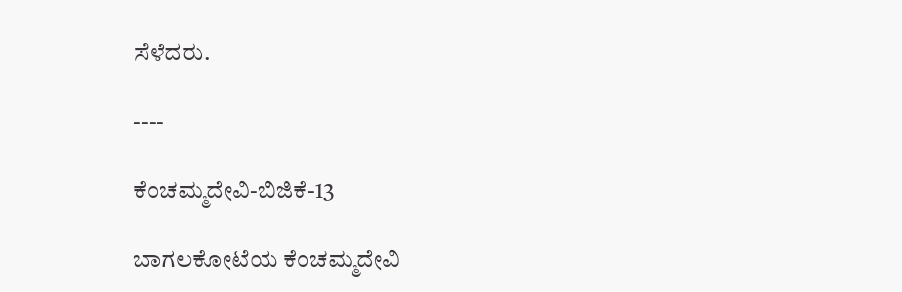ಸೆಳೆದರು.

----

ಕೆಂಚಮ್ಮದೇವಿ-ಬಿಜಿಕೆ-13

ಬಾಗಲಕೋಟೆಯ ಕೆಂಚಮ್ಮದೇವಿ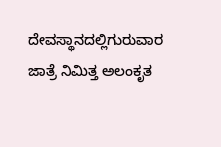ದೇವಸ್ಥಾನದಲ್ಲಿಗುರುವಾರ ಜಾತ್ರೆ ನಿಮಿತ್ತ ಅಲಂಕೃತ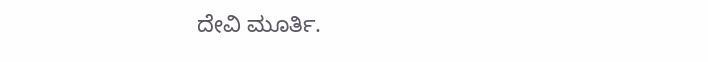ದೇವಿ ಮೂರ್ತಿ.